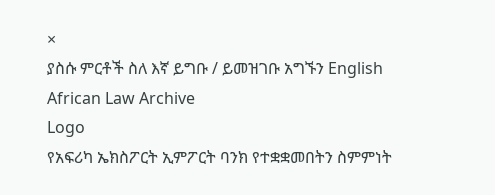×
ያስሱ ምርቶች ስለ እኛ ይግቡ / ይመዝገቡ አግኙን English
African Law Archive
Logo
የአፍሪካ ኤክስፖርት ኢምፖርት ባንክ የተቋቋመበትን ስምምነት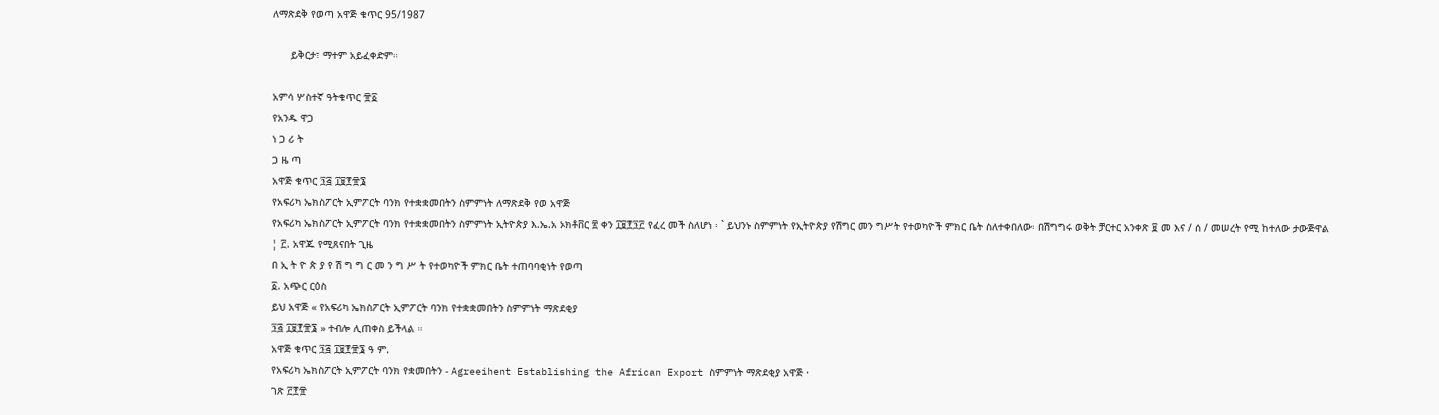ለማጽደቅ የወጣ አዋጅ ቁጥር 95/1987

      ይቅርታ፣ ማተም አይፈቀድም።

አምሳ ሦስተኛ ዓትቁጥር ፹፩
የአንዱ ዋጋ
ነ ጋ ሪ ት
ጋ ዜ ጣ
አዋጅ ቁጥር ፺፭ ፲፱፻፹፮
የአፍሪካ ኤክስፖርት ኢምፖርት ባንክ የተቋቋመበትን ስምምነት ለማጽደቅ የወ አዋጅ
የአፍሪካ ኤክስፖርት ኢምፖርት ባንክ የተቋቋመበትን ስምምነት ኢትዮጵያ እ.ኤ.አ ኦክቶቨር ፳ ቀን ፲፱፻፺፫ የፈረ መች ስለሆነ ፡ ` ይህንኑ ስምምነት የኢትዮጵያ የሽግር መን ግሥት የተወካዮች ምክር ቤት ስለተቀበለው፡ በሽግግሩ ወቅት ቻርተር አንቀጽ ፱ መ እና / ሰ / መሠረት የሚ ከተለው ታውጅዋል
¦ ፫. አዋጁ የሚጸናበት ጊዜ
በ ኢ ት ዮ ጵ ያ የ ሽ ግ ግ ር መ ን ግ ሥ ት የተወካዮች ምክር ቤት ተጠባባቂነት የወጣ
፩. አጭር ርዕስ
ይህ አዋጅ « የአፍሪካ ኤክስፖርት ኢምፖርት ባንክ የተቋቋመበትን ስምምነት ማጽደቂያ
፺፭ ፲፱፻፹፮ » ተብሎ ሊጠቀስ ይችላል ።
አዋጅ ቁጥር ፺፭ ፲፱፻፹፮ ዓ ም.
የአፍሪካ ኤክስፖርት ኢምፖርት ባንክ የቋመበትን - Agreeihent Establishing the African Export ስምምነት ማጽደቂያ አዋጅ ·
ገጽ ፫፻፹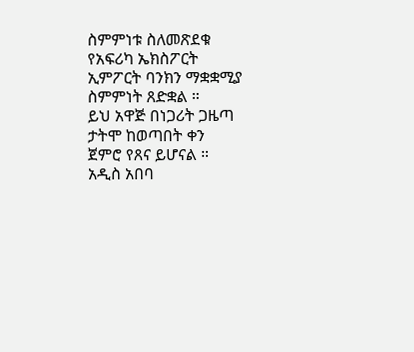ስምምነቱ ስለመጽደቁ
የአፍሪካ ኤክስፖርት ኢምፖርት ባንክን ማቋቋሚያ ስምምነት ጸድቋል ።
ይህ አዋጅ በነጋሪት ጋዜጣ ታትሞ ከወጣበት ቀን
ጀምሮ የጸና ይሆናል ።
አዲስ አበባ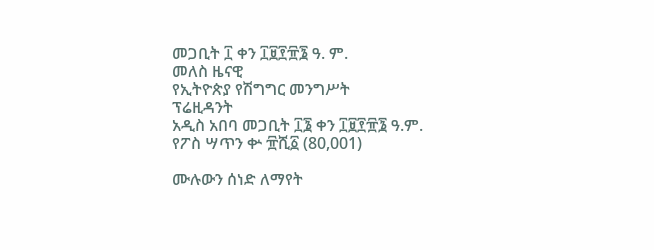መጋቢት ፲ ቀን ፲፱፻፹፮ ዓ. ም.
መለስ ዜናዊ
የኢትዮጵያ የሽግግር መንግሥት
ፕሬዚዳንት
አዲስ አበባ መጋቢት ፲፮ ቀን ፲፱፻፹፮ ዓ.ም.
የፖስ ሣጥን ቍ ፹ሺ፩ (80,001)

ሙሉውን ሰነድ ለማየት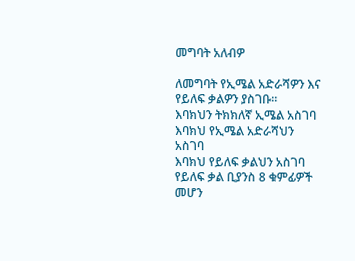መግባት አለብዎ

ለመግባት የኢሜል አድራሻዎን እና የይለፍ ቃልዎን ያስገቡ።
እባክህን ትክክለኛ ኢሜል አስገባ
እባክህ የኢሜል አድራሻህን አስገባ
እባክህ የይለፍ ቃልህን አስገባ
የይለፍ ቃል ቢያንስ 8 ቁምፊዎች መሆን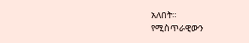አለበት።
የሚስጥራዊውን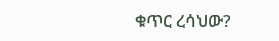ቁጥር ረሳህው?